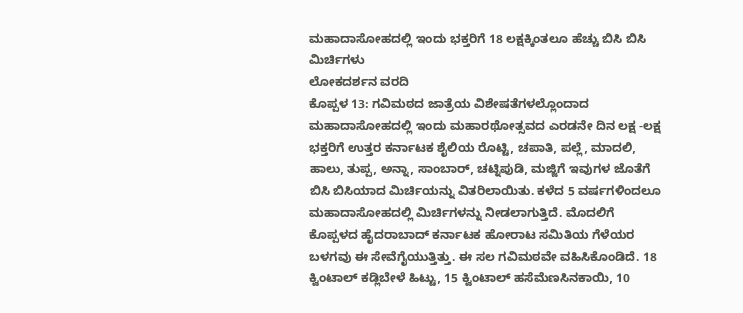ಮಹಾದಾಸೋಹದಲ್ಲಿ ಇಂದು ಭಕ್ತರಿಗೆ 18 ಲಕ್ಷಕ್ಕಿಂತಲೂ ಹೆಚ್ಚು ಬಿಸಿ ಬಿಸಿ ಮಿರ್ಚಿಗಳು
ಲೋಕದರ್ಶನ ವರದಿ
ಕೊಪ್ಪಳ 13: ಗವಿಮಠದ ಜಾತ್ರೆಯ ವಿಶೇಷತೆಗಳಲ್ಲೊಂದಾದ ಮಹಾದಾಸೋಹದಲ್ಲಿ ಇಂದು ಮಹಾರಥೋತ್ಸವದ ಎರಡನೇ ದಿನ ಲಕ್ಷ -ಲಕ್ಷ ಭಕ್ತರಿಗೆ ಉತ್ತರ ಕರ್ನಾಟಕ ಶೈಲಿಯ ರೊಟ್ಟಿ, ಚಪಾತಿ, ಪಲ್ಲೆ, ಮಾದಲಿ, ಹಾಲು, ತುಪ್ಪ, ಅನ್ನಾ, ಸಾಂಬಾರ್, ಚಟ್ನಿಪುಡಿ, ಮಜ್ಜಿಗೆ ಇವುಗಳ ಜೊತೆಗೆ ಬಿಸಿ ಬಿಸಿಯಾದ ಮಿರ್ಚಿಯನ್ನು ವಿತರಿಲಾಯಿತು. ಕಳೆದ 5 ವರ್ಷಗಳಿಂದಲೂ ಮಹಾದಾಸೋಹದಲ್ಲಿ ಮಿರ್ಚಿಗಳನ್ನು ನೀಡಲಾಗುತ್ತಿದೆ. ಮೊದಲಿಗೆ ಕೊಪ್ಪಳದ ಹೈದರಾಬಾದ್ ಕರ್ನಾಟಕ ಹೋರಾಟ ಸಮಿತಿಯ ಗೆಳೆಯರ ಬಳಗವು ಈ ಸೇವೆಗೈಯುತ್ತಿತ್ತು. ಈ ಸಲ ಗವಿಮಠವೇ ವಹಿಸಿಕೊಂಡಿದೆ. 18 ಕ್ವಿಂಟಾಲ್ ಕಡ್ಲಿಬೇಳೆ ಹಿಟ್ಟು, 15 ಕ್ವಿಂಟಾಲ್ ಹಸೆಮೆಣಸಿನಕಾಯಿ, 10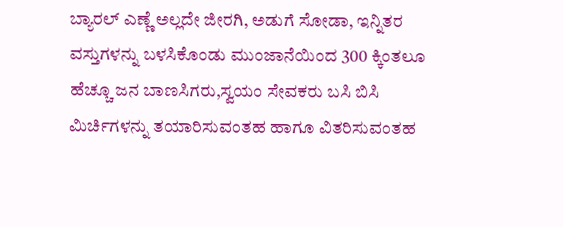ಬ್ಯಾರಲ್ ಎಣ್ಣೆ ಅಲ್ಲದೇ ಜೀರಗಿ, ಅಡುಗೆ ಸೋಡಾ, ಇನ್ನಿತರ ವಸ್ತುಗಳನ್ನು ಬಳಸಿಕೊಂಡು ಮುಂಜಾನೆಯಿಂದ 300 ಕ್ಕಿಂತಲೂ ಹೆಚ್ಚೂ ಜನ ಬಾಣಸಿಗರು,ಸ್ವಯಂ ಸೇವಕರು ಬಸಿ ಬಿಸಿ ಮಿರ್ಚಿಗಳನ್ನು ತಯಾರಿಸುವಂತಹ ಹಾಗೂ ವಿತರಿಸುವಂತಹ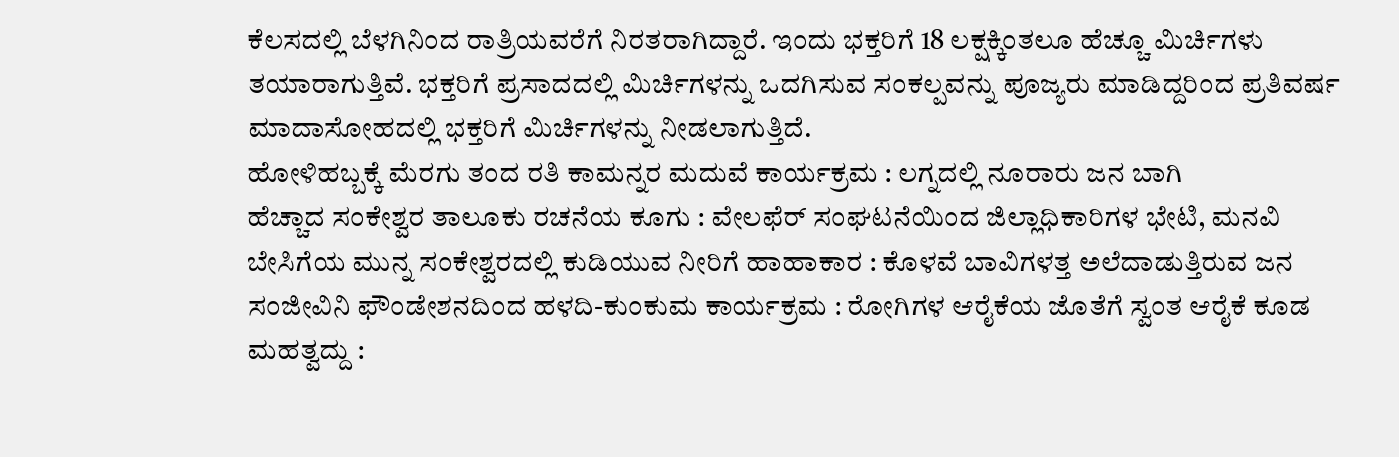ಕೆಲಸದಲ್ಲಿ ಬೆಳಗಿನಿಂದ ರಾತ್ರಿಯವರೆಗೆ ನಿರತರಾಗಿದ್ದಾರೆ. ಇಂದು ಭಕ್ತರಿಗೆ 18 ಲಕ್ಷಕ್ಕಿಂತಲೂ ಹೆಚ್ಚೂ ಮಿರ್ಚಿಗಳು ತಯಾರಾಗುತ್ತಿವೆ. ಭಕ್ತರಿಗೆ ಪ್ರಸಾದದಲ್ಲಿ ಮಿರ್ಚಿಗಳನ್ನು ಒದಗಿಸುವ ಸಂಕಲ್ಪವನ್ನು ಪೂಜ್ಯರು ಮಾಡಿದ್ದರಿಂದ ಪ್ರತಿವರ್ಷ ಮಾದಾಸೋಹದಲ್ಲಿ ಭಕ್ತರಿಗೆ ಮಿರ್ಚಿಗಳನ್ನು ನೀಡಲಾಗುತ್ತಿದೆ.
ಹೋಳಿಹಬ್ಬಕ್ಕೆ ಮೆರಗು ತಂದ ರತಿ ಕಾಮನ್ನರ ಮದುವೆ ಕಾರ್ಯಕ್ರಮ : ಲಗ್ನದಲ್ಲಿ ನೂರಾರು ಜನ ಬಾಗಿ
ಹೆಚ್ಚಾದ ಸಂಕೇಶ್ವರ ತಾಲೂಕು ರಚನೆಯ ಕೂಗು : ವೇಲಫೆರ್ ಸಂಘಟನೆಯಿಂದ ಜಿಲ್ಲಾಧಿಕಾರಿಗಳ ಭೇಟಿ, ಮನವಿ
ಬೇಸಿಗೆಯ ಮುನ್ನ ಸಂಕೇಶ್ವರದಲ್ಲಿ ಕುಡಿಯುವ ನೀರಿಗೆ ಹಾಹಾಕಾರ : ಕೊಳವೆ ಬಾವಿಗಳತ್ತ ಅಲೆದಾಡುತ್ತಿರುವ ಜನ
ಸಂಜೀವಿನಿ ಫೌಂಡೇಶನದಿಂದ ಹಳದಿ-ಕುಂಕುಮ ಕಾರ್ಯಕ್ರಮ : ರೋಗಿಗಳ ಆರೈಕೆಯ ಜೊತೆಗೆ ಸ್ವಂತ ಆರೈಕೆ ಕೂಡ ಮಹತ್ವದ್ದು :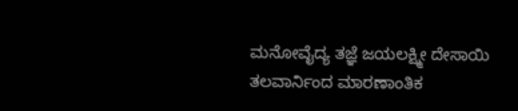ಮನೋವೈದ್ಯ ತಜ್ಞೆ ಜಯಲಕ್ಷ್ಮೀ ದೇಸಾಯಿ
ತಲವಾರ್ನಿಂದ ಮಾರಣಾಂತಿಕ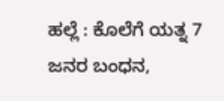ಹಲ್ಲೆ : ಕೊಲೆಗೆ ಯತ್ನ 7 ಜನರ ಬಂಧನ,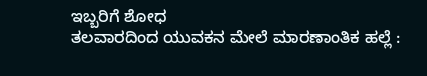ಇಬ್ಬರಿಗೆ ಶೋಧ
ತಲವಾರದಿಂದ ಯುವಕನ ಮೇಲೆ ಮಾರಣಾಂತಿಕ ಹಲ್ಲೆ :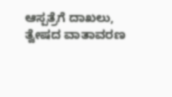ಆಸ್ಪತ್ರೆಗೆ ದಾಖಲು, ತ್ವೇಷದ ವಾತಾವರಣ